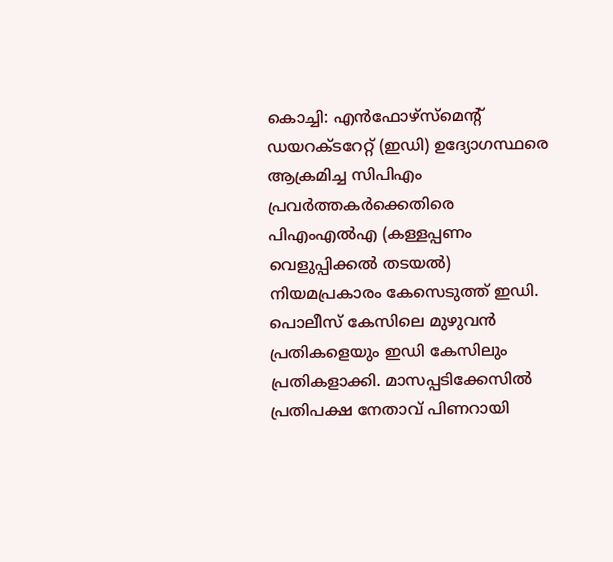കൊച്ചി: എൻഫോഴ്സ്മെന്റ് ഡയറക്ടറേറ്റ് (ഇഡി) ഉദ്യോഗസ്ഥരെ ആക്രമിച്ച സിപിഎം പ്രവർത്തകർക്കെതിരെ പിഎംഎൽഎ (കള്ളപ്പണം വെളുപ്പിക്കൽ തടയൽ) നിയമപ്രകാരം കേസെടുത്ത് ഇഡി. പൊലീസ് കേസിലെ മുഴുവൻ പ്രതികളെയും ഇഡി കേസിലും പ്രതികളാക്കി. മാസപ്പടിക്കേസിൽ പ്രതിപക്ഷ നേതാവ് പിണറായി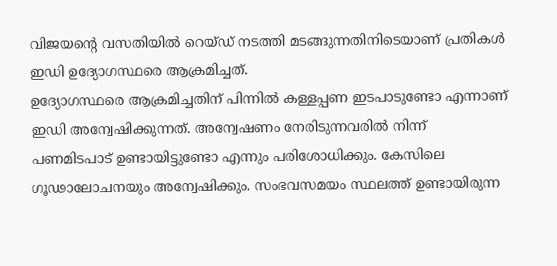വിജയന്റെ വസതിയിൽ റെയ്ഡ് നടത്തി മടങ്ങുന്നതിനിടെയാണ് പ്രതികൾ ഇഡി ഉദ്യോഗസ്ഥരെ ആക്രമിച്ചത്.
ഉദ്യോഗസ്ഥരെ ആക്രമിച്ചതിന് പിന്നിൽ കള്ളപ്പണ ഇടപാടുണ്ടോ എന്നാണ് ഇഡി അന്വേഷിക്കുന്നത്. അന്വേഷണം നേരിടുന്നവരിൽ നിന്ന് പണമിടപാട് ഉണ്ടായിട്ടുണ്ടോ എന്നും പരിശോധിക്കും. കേസിലെ ഗൂഢാലോചനയും അന്വേഷിക്കും. സംഭവസമയം സ്ഥലത്ത് ഉണ്ടായിരുന്ന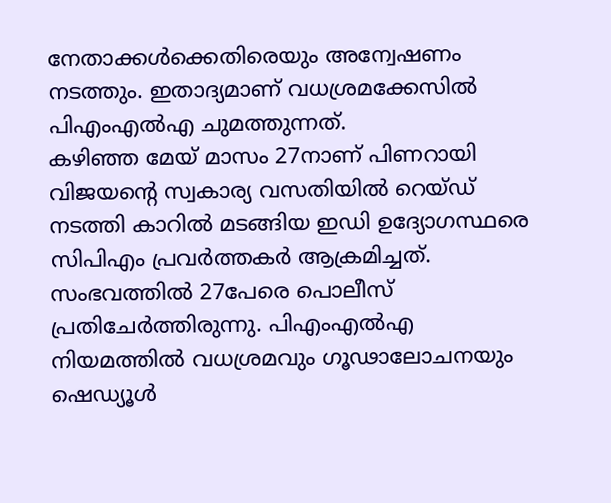നേതാക്കൾക്കെതിരെയും അന്വേഷണം നടത്തും. ഇതാദ്യമാണ് വധശ്രമക്കേസിൽ പിഎംഎൽഎ ചുമത്തുന്നത്.
കഴിഞ്ഞ മേയ് മാസം 27നാണ് പിണറായി വിജയന്റെ സ്വകാര്യ വസതിയിൽ റെയ്ഡ് നടത്തി കാറിൽ മടങ്ങിയ ഇഡി ഉദ്യോഗസ്ഥരെ സിപിഎം പ്രവർത്തകർ ആക്രമിച്ചത്. സംഭവത്തിൽ 27പേരെ പൊലീസ് പ്രതിചേർത്തിരുന്നു. പിഎംഎൽഎ നിയമത്തിൽ വധശ്രമവും ഗൂഢാലോചനയും ഷെഡ്യൂൾ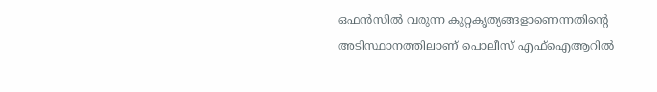ഒഫൻസിൽ വരുന്ന കുറ്റകൃത്യങ്ങളാണെന്നതിന്റെ അടിസ്ഥാനത്തിലാണ് പൊലീസ് എഫ്ഐആറിൽ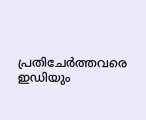പ്രതിചേർത്തവരെ ഇഡിയും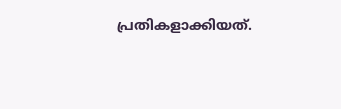പ്രതികളാക്കിയത്.